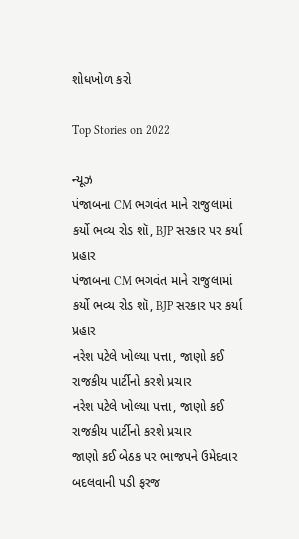શોધખોળ કરો

Top Stories on 2022

ન્યૂઝ
પંજાબના CM ભગવંત માને રાજુલામાં કર્યો ભવ્ય રોડ શૉ, BJP સરકાર પર કર્યા પ્રહાર
પંજાબના CM ભગવંત માને રાજુલામાં કર્યો ભવ્ય રોડ શૉ, BJP સરકાર પર કર્યા પ્રહાર
નરેશ પટેલે ખોલ્યા પત્તા, જાણો કઈ રાજકીય પાર્ટીનો કરશે પ્રચાર
નરેશ પટેલે ખોલ્યા પત્તા, જાણો કઈ રાજકીય પાર્ટીનો કરશે પ્રચાર
જાણો કઈ બેઠક પર ભાજપને ઉમેદવાર બદલવાની પડી ફરજ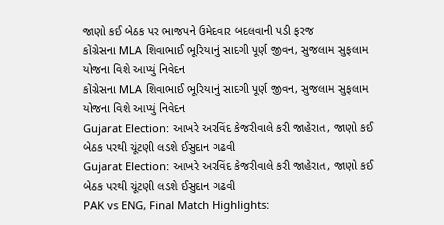જાણો કઈ બેઠક પર ભાજપને ઉમેદવાર બદલવાની પડી ફરજ
કોંગ્રેસના MLA શિવાભાઈ ભૂરિયાનું સાદગી પૂર્ણ જીવન, સુજલામ સુફલામ યોજના વિશે આપ્યું નિવેદન
કોંગ્રેસના MLA શિવાભાઈ ભૂરિયાનું સાદગી પૂર્ણ જીવન, સુજલામ સુફલામ યોજના વિશે આપ્યું નિવેદન
Gujarat Election: આખરે અરવિંદ કેજરીવાલે કરી જાહેરાત, જાણો કઈ બેઠક પરથી ચૂંટણી લડશે ઈસુદાન ગઢવી
Gujarat Election: આખરે અરવિંદ કેજરીવાલે કરી જાહેરાત, જાણો કઈ બેઠક પરથી ચૂંટણી લડશે ઈસુદાન ગઢવી
PAK vs ENG, Final Match Highlights: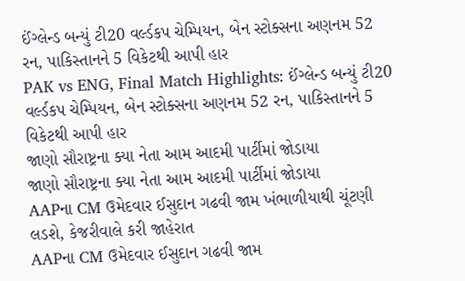ઈંગ્લેન્ડ બન્યું ટી20 વર્લ્ડકપ ચેમ્પિયન, બેન સ્ટોક્સના અણનમ 52 રન, પાકિસ્તાનને 5 વિકેટથી આપી હાર
PAK vs ENG, Final Match Highlights: ઈંગ્લેન્ડ બન્યું ટી20 વર્લ્ડકપ ચેમ્પિયન, બેન સ્ટોક્સના અણનમ 52 રન, પાકિસ્તાનને 5 વિકેટથી આપી હાર
જાણો સૌરાષ્ટ્રના ક્યા નેતા આમ આદમી પાર્ટીમાં જોડાયા
જાણો સૌરાષ્ટ્રના ક્યા નેતા આમ આદમી પાર્ટીમાં જોડાયા
AAPના CM ઉમેદવાર ઈસુદાન ગઢવી જામ ખંભાળીયાથી ચૂંટણી લડશે, કેજરીવાલે કરી જાહેરાત
AAPના CM ઉમેદવાર ઈસુદાન ગઢવી જામ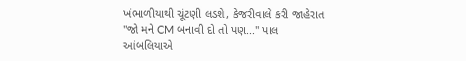ખંભાળીયાથી ચૂંટણી લડશે, કેજરીવાલે કરી જાહેરાત
"જો મને CM બનાવી દો તો પણ..." પાલ આંબલિયાએ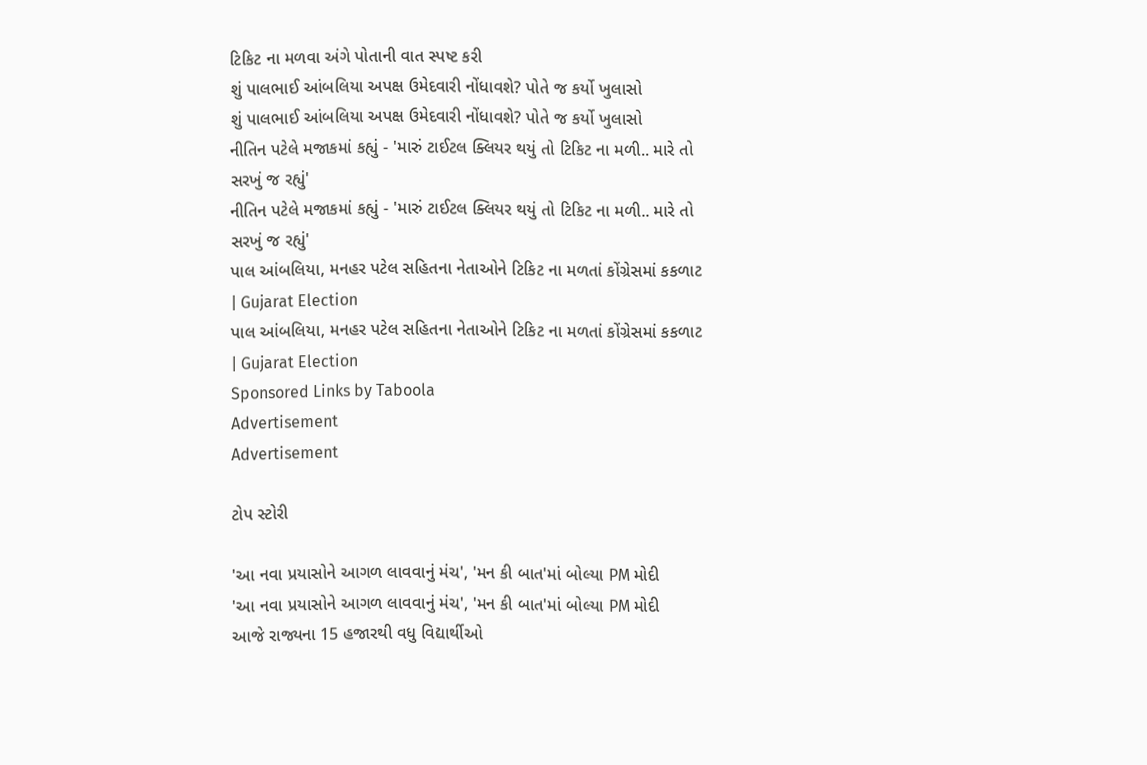ટિકિટ ના મળવા અંગે પોતાની વાત સ્પષ્ટ કરી
શું પાલભાઈ આંબલિયા અપક્ષ ઉમેદવારી નોંધાવશે? પોતે જ કર્યો ખુલાસો
શું પાલભાઈ આંબલિયા અપક્ષ ઉમેદવારી નોંધાવશે? પોતે જ કર્યો ખુલાસો
નીતિન પટેલે મજાકમાં કહ્યું - 'મારું ટાઈટલ ક્લિયર થયું તો ટિકિટ ના મળી.. મારે તો સરખું જ રહ્યું'
નીતિન પટેલે મજાકમાં કહ્યું - 'મારું ટાઈટલ ક્લિયર થયું તો ટિકિટ ના મળી.. મારે તો સરખું જ રહ્યું'
પાલ આંબલિયા, મનહર પટેલ સહિતના નેતાઓને ટિકિટ ના મળતાં કોંગ્રેસમાં કકળાટ | Gujarat Election
પાલ આંબલિયા, મનહર પટેલ સહિતના નેતાઓને ટિકિટ ના મળતાં કોંગ્રેસમાં કકળાટ | Gujarat Election
Sponsored Links by Taboola
Advertisement
Advertisement

ટોપ સ્ટોરી

'આ નવા પ્રયાસોને આગળ લાવવાનું મંચ', 'મન કી બાત'માં બોલ્યા PM મોદી
'આ નવા પ્રયાસોને આગળ લાવવાનું મંચ', 'મન કી બાત'માં બોલ્યા PM મોદી
આજે રાજ્યના 15 હજારથી વધુ વિદ્યાર્થીઓ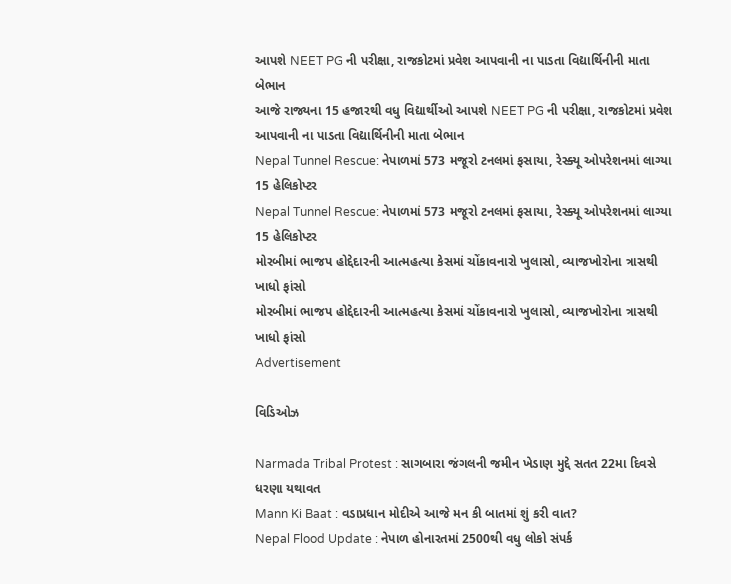આપશે NEET PG ની પરીક્ષા, રાજકોટમાં પ્રવેશ આપવાની ના પાડતા વિદ્યાર્થિનીની માતા બેભાન
આજે રાજ્યના 15 હજારથી વધુ વિદ્યાર્થીઓ આપશે NEET PG ની પરીક્ષા, રાજકોટમાં પ્રવેશ આપવાની ના પાડતા વિદ્યાર્થિનીની માતા બેભાન
Nepal Tunnel Rescue: નેપાળમાં 573 મજૂરો ટનલમાં ફસાયા, રેસ્ક્યૂ ઓપરેશનમાં લાગ્યા 15 હેલિકોપ્ટર
Nepal Tunnel Rescue: નેપાળમાં 573 મજૂરો ટનલમાં ફસાયા, રેસ્ક્યૂ ઓપરેશનમાં લાગ્યા 15 હેલિકોપ્ટર
મોરબીમાં ભાજપ હોદ્દેદારની આત્મહત્યા કેસમાં ચોંકાવનારો ખુલાસો, વ્યાજખોરોના ત્રાસથી ખાધો ફાંસો
મોરબીમાં ભાજપ હોદ્દેદારની આત્મહત્યા કેસમાં ચોંકાવનારો ખુલાસો, વ્યાજખોરોના ત્રાસથી ખાધો ફાંસો
Advertisement

વિડિઓઝ

Narmada Tribal Protest : સાગબારા જંગલની જમીન ખેડાણ મુદ્દે સતત 22મા દિવસે ધરણા યથાવત
Mann Ki Baat : વડાપ્રધાન મોદીએ આજે મન કી બાતમાં શું કરી વાત?
Nepal Flood Update : નેપાળ હોનારતમાં 2500થી વધુ લોકો સંપર્ક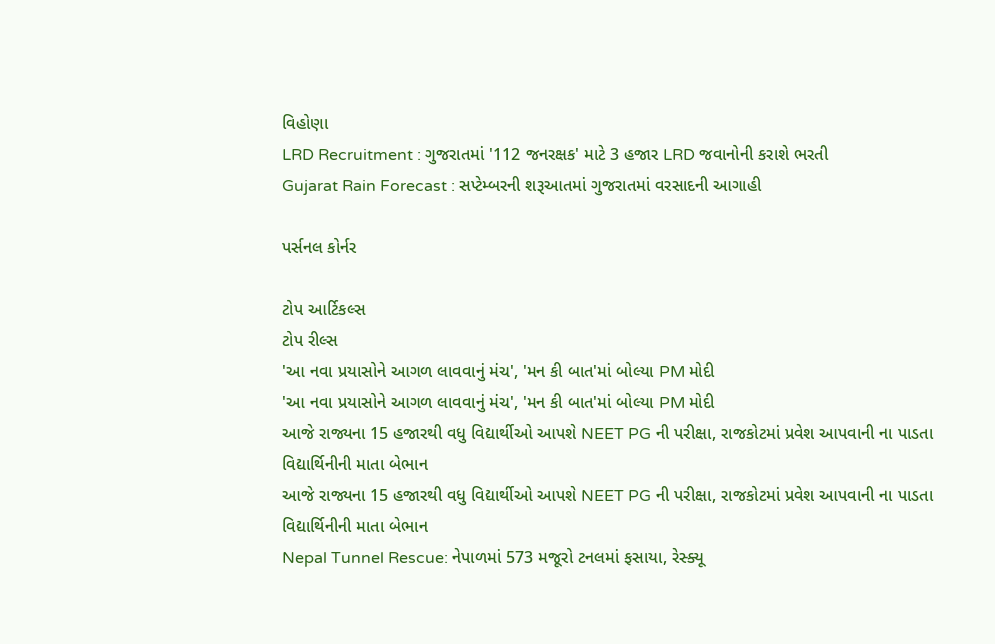વિહોણા
LRD Recruitment : ગુજરાતમાં '112 જનરક્ષક' માટે 3 હજાર LRD જવાનોની કરાશે ભરતી
Gujarat Rain Forecast : સપ્ટેમ્બરની શરૂઆતમાં ગુજરાતમાં વરસાદની આગાહી

પર્સનલ કોર્નર

ટોપ આર્ટિકલ્સ
ટોપ રીલ્સ
'આ નવા પ્રયાસોને આગળ લાવવાનું મંચ', 'મન કી બાત'માં બોલ્યા PM મોદી
'આ નવા પ્રયાસોને આગળ લાવવાનું મંચ', 'મન કી બાત'માં બોલ્યા PM મોદી
આજે રાજ્યના 15 હજારથી વધુ વિદ્યાર્થીઓ આપશે NEET PG ની પરીક્ષા, રાજકોટમાં પ્રવેશ આપવાની ના પાડતા વિદ્યાર્થિનીની માતા બેભાન
આજે રાજ્યના 15 હજારથી વધુ વિદ્યાર્થીઓ આપશે NEET PG ની પરીક્ષા, રાજકોટમાં પ્રવેશ આપવાની ના પાડતા વિદ્યાર્થિનીની માતા બેભાન
Nepal Tunnel Rescue: નેપાળમાં 573 મજૂરો ટનલમાં ફસાયા, રેસ્ક્યૂ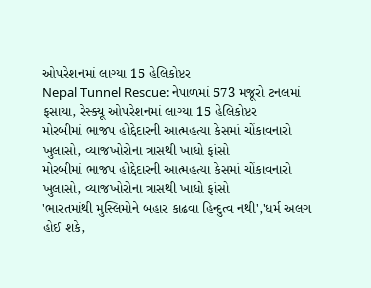ઓપરેશનમાં લાગ્યા 15 હેલિકોપ્ટર
Nepal Tunnel Rescue: નેપાળમાં 573 મજૂરો ટનલમાં ફસાયા, રેસ્ક્યૂ ઓપરેશનમાં લાગ્યા 15 હેલિકોપ્ટર
મોરબીમાં ભાજપ હોદ્દેદારની આત્મહત્યા કેસમાં ચોંકાવનારો ખુલાસો, વ્યાજખોરોના ત્રાસથી ખાધો ફાંસો
મોરબીમાં ભાજપ હોદ્દેદારની આત્મહત્યા કેસમાં ચોંકાવનારો ખુલાસો, વ્યાજખોરોના ત્રાસથી ખાધો ફાંસો
'ભારતમાંથી મુસ્લિમોને બહાર કાઢવા હિન્દુત્વ નથી','ધર્મ અલગ હોઈ શકે,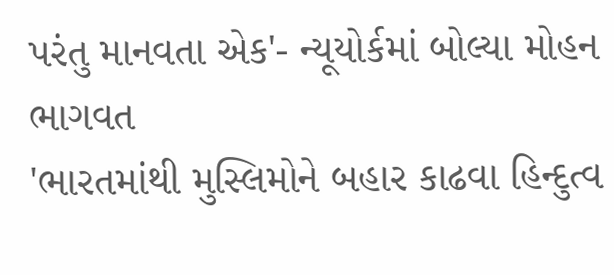પરંતુ માનવતા એક'- ન્યૂયોર્કમાં બોલ્યા મોહન ભાગવત
'ભારતમાંથી મુસ્લિમોને બહાર કાઢવા હિન્દુત્વ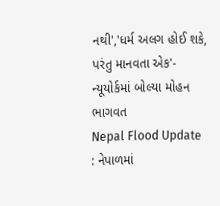નથી','ધર્મ અલગ હોઈ શકે, પરંતુ માનવતા એક'- ન્યૂયોર્કમાં બોલ્યા મોહન ભાગવત
Nepal Flood Update : નેપાળમાં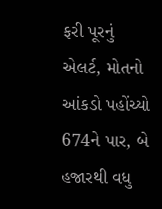ફરી પૂરનું એલર્ટ, મોતનો આંકડો પહોંચ્યો 674ને પાર, બે હજારથી વધુ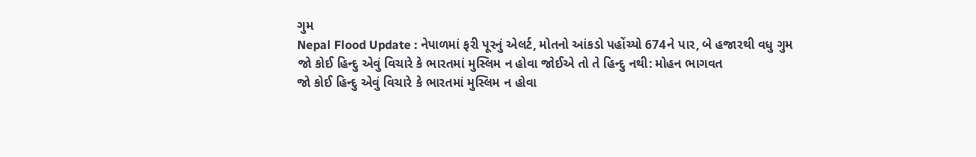ગુમ
Nepal Flood Update : નેપાળમાં ફરી પૂરનું એલર્ટ, મોતનો આંકડો પહોંચ્યો 674ને પાર, બે હજારથી વધુ ગુમ
જો કોઈ હિન્દુ એવું વિચારે કે ભારતમાં મુસ્લિમ ન હોવા જોઈએ તો તે હિન્દુ નથી: મોહન ભાગવત
જો કોઈ હિન્દુ એવું વિચારે કે ભારતમાં મુસ્લિમ ન હોવા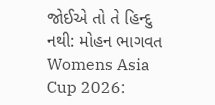જોઈએ તો તે હિન્દુ નથી: મોહન ભાગવત
Womens Asia Cup 2026: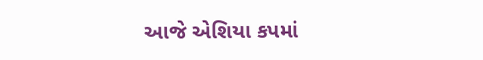આજે એશિયા કપમાં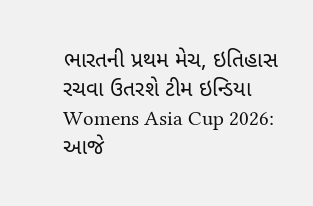ભારતની પ્રથમ મેચ, ઇતિહાસ રચવા ઉતરશે ટીમ ઇન્ડિયા
Womens Asia Cup 2026: આજે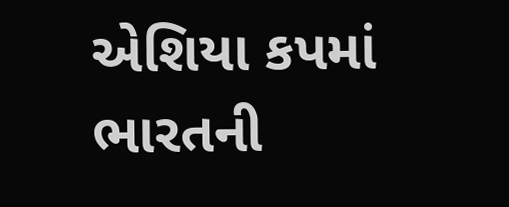એશિયા કપમાં ભારતની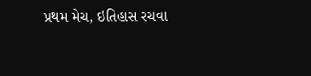પ્રથમ મેચ, ઇતિહાસ રચવા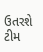ઉતરશે ટીમ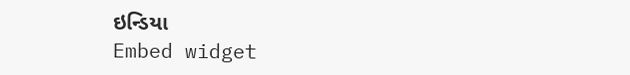ઇન્ડિયા
Embed widget